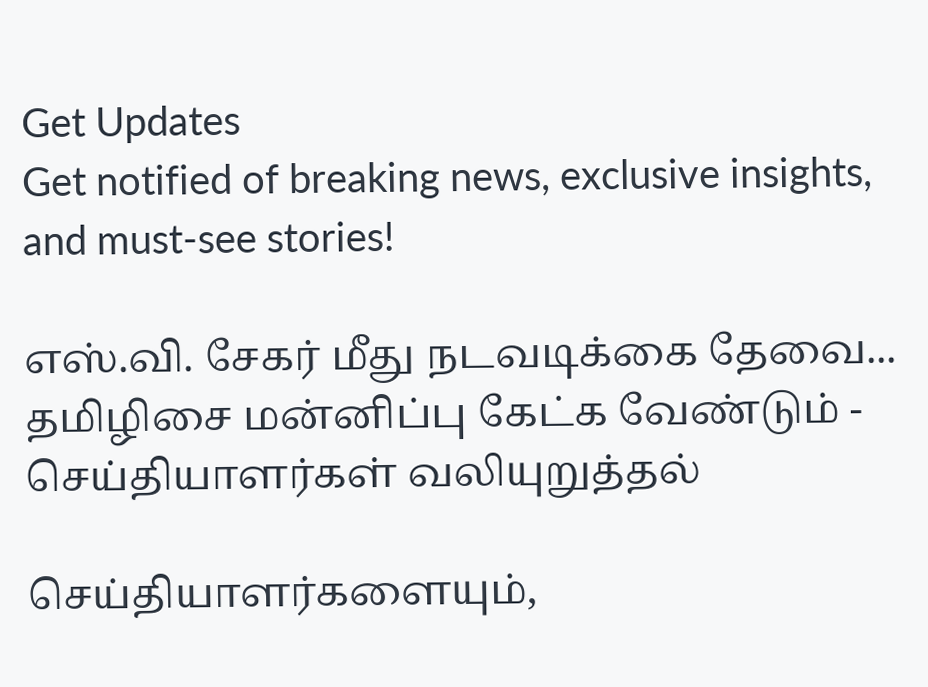Get Updates
Get notified of breaking news, exclusive insights, and must-see stories!

எஸ்.வி. சேகர் மீது நடவடிக்கை தேவை... தமிழிசை மன்னிப்பு கேட்க வேண்டும் - செய்தியாளர்கள் வலியுறுத்தல்

செய்தியாளர்களையும்,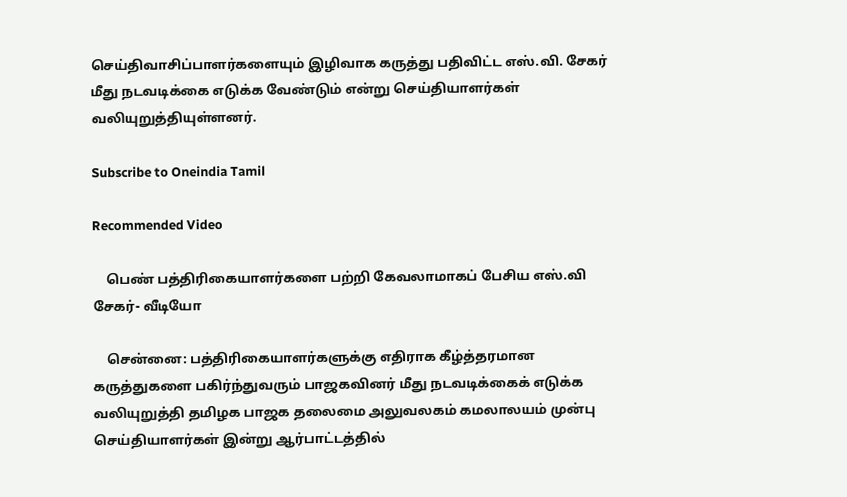செய்திவாசிப்பாளர்களையும் இழிவாக கருத்து பதிவிட்ட எஸ்.வி. சேகர் மீது நடவடிக்கை எடுக்க வேண்டும் என்று செய்தியாளர்கள் வலியுறுத்தியுள்ளனர்.

Subscribe to Oneindia Tamil

Recommended Video

    பெண் பத்திரிகையாளர்களை பற்றி கேவலாமாகப் பேசிய எஸ்.வி சேகர்- வீடியோ

    சென்னை: பத்திரிகையாளர்களுக்கு எதிராக கீழ்த்தரமான கருத்துகளை பகிர்ந்துவரும் பாஜகவினர் மீது நடவடிக்கைக் எடுக்க வலியுறுத்தி தமிழக பாஜக தலைமை அலுவலகம் கமலாலயம் முன்பு செய்தியாளர்கள் இன்று ஆர்பாட்டத்தில்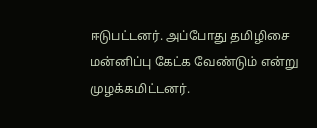ஈடுபட்டனர். அப்போது தமிழிசை மன்னிப்பு கேட்க வேண்டும் என்று முழக்கமிட்டனர்.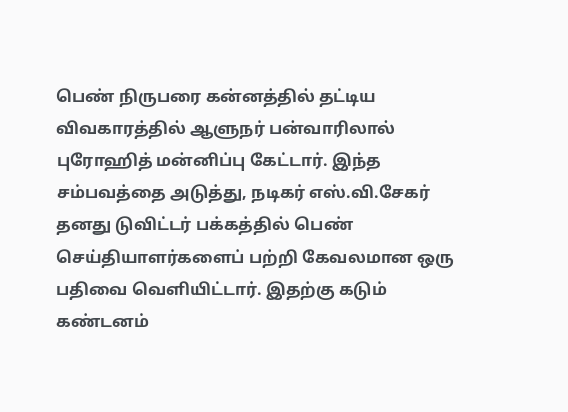பெண் நிருபரை கன்னத்தில் தட்டிய விவகாரத்தில் ஆளுநர் பன்வாரிலால் புரோஹித் மன்னிப்பு கேட்டார். இந்த சம்பவத்தை அடுத்து, நடிகர் எஸ்.வி.சேகர் தனது டுவிட்டர் பக்கத்தில் பெண் செய்தியாளர்களைப் பற்றி கேவலமான ஒரு பதிவை வெளியிட்டார். இதற்கு கடும் கண்டனம்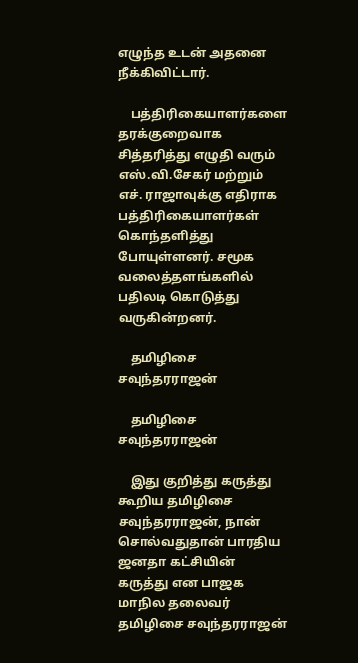எழுந்த உடன் அதனை நீக்கிவிட்டார்.

    பத்திரிகையாளர்களை தரக்குறைவாக சித்தரித்து எழுதி வரும் எஸ்.வி.சேகர் மற்றும் எச். ராஜாவுக்கு எதிராக பத்திரிகையாளர்கள் கொந்தளித்து போயுள்ளனர். சமூக வலைத்தளங்களில் பதிலடி கொடுத்து வருகின்றனர்.

    தமிழிசை சவுந்தரராஜன்

    தமிழிசை சவுந்தரராஜன்

    இது குறித்து கருத்து கூறிய தமிழிசை சவுந்தரராஜன், நான் சொல்வதுதான் பாரதிய ஜனதா கட்சியின் கருத்து என பாஜக மாநில தலைவர் தமிழிசை சவுந்தரராஜன்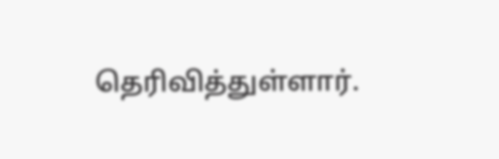தெரிவித்துள்ளார்.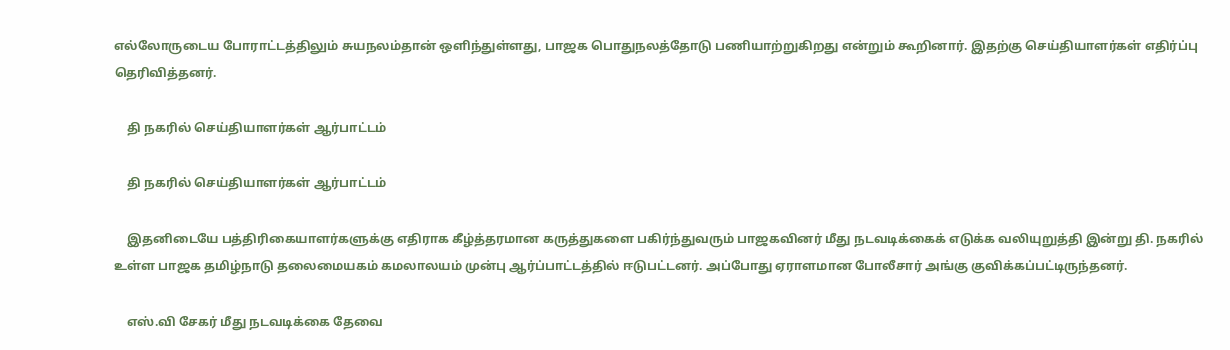எல்லோருடைய போராட்டத்திலும் சுயநலம்தான் ஒளிந்துள்ளது, பாஜக பொதுநலத்தோடு பணியாற்றுகிறது என்றும் கூறினார். இதற்கு செய்தியாளர்கள் எதிர்ப்பு தெரிவித்தனர்.

    தி நகரில் செய்தியாளர்கள் ஆர்பாட்டம்

    தி நகரில் செய்தியாளர்கள் ஆர்பாட்டம்

    இதனிடையே பத்திரிகையாளர்களுக்கு எதிராக கீழ்த்தரமான கருத்துகளை பகிர்ந்துவரும் பாஜகவினர் மீது நடவடிக்கைக் எடுக்க வலியுறுத்தி இன்று தி. நகரில் உள்ள பாஜக தமிழ்நாடு தலைமையகம் கமலாலயம் முன்பு ஆர்ப்பாட்டத்தில் ஈடுபட்டனர். அப்போது ஏராளமான போலீசார் அங்கு குவிக்கப்பட்டிருந்தனர்.

    எஸ்.வி சேகர் மீது நடவடிக்கை தேவை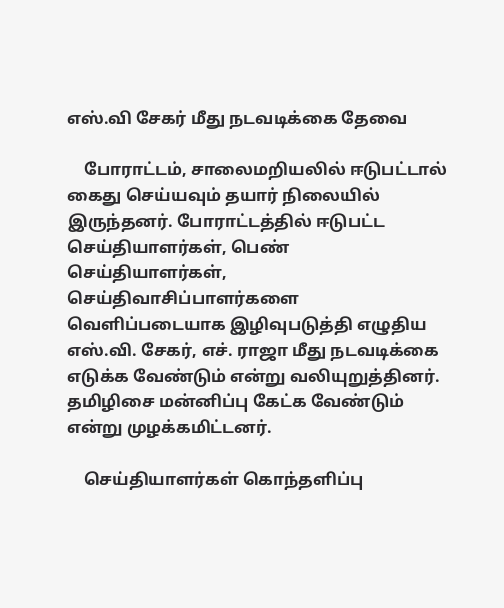எஸ்.வி சேகர் மீது நடவடிக்கை தேவை

    போராட்டம், சாலைமறியலில் ஈடுபட்டால் கைது செய்யவும் தயார் நிலையில் இருந்தனர். போராட்டத்தில் ஈடுபட்ட செய்தியாளர்கள், பெண் செய்தியாளர்கள், செய்திவாசிப்பாளர்களை வெளிப்படையாக இழிவுபடுத்தி எழுதிய எஸ்.வி. சேகர், எச். ராஜா மீது நடவடிக்கை எடுக்க வேண்டும் என்று வலியுறுத்தினர். தமிழிசை மன்னிப்பு கேட்க வேண்டும் என்று முழக்கமிட்டனர்.

    செய்தியாளர்கள் கொந்தளிப்பு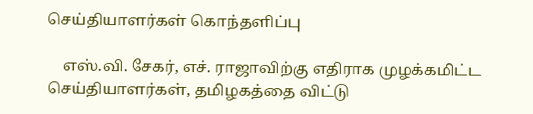செய்தியாளர்கள் கொந்தளிப்பு

    எஸ்.வி. சேகர், எச். ராஜாவிற்கு எதிராக முழக்கமிட்ட செய்தியாளர்கள், தமிழகத்தை விட்டு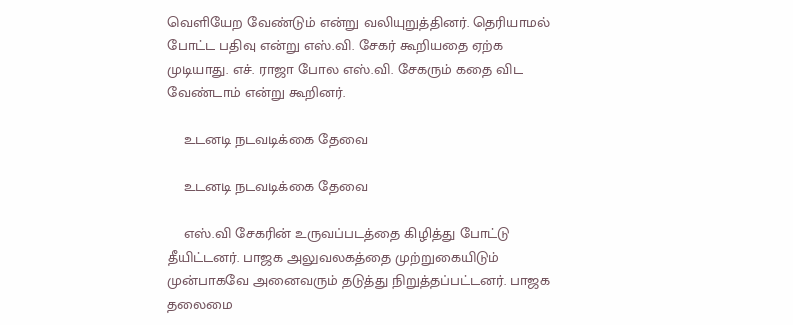வெளியேற வேண்டும் என்று வலியுறுத்தினர். தெரியாமல் போட்ட பதிவு என்று எஸ்.வி. சேகர் கூறியதை ஏற்க முடியாது. எச். ராஜா போல எஸ்.வி. சேகரும் கதை விட வேண்டாம் என்று கூறினர்.

    உடனடி நடவடிக்கை தேவை

    உடனடி நடவடிக்கை தேவை

    எஸ்.வி சேகரின் உருவப்படத்தை கிழித்து போட்டு தீயிட்டனர். பாஜக அலுவலகத்தை முற்றுகையிடும் முன்பாகவே அனைவரும் தடுத்து நிறுத்தப்பட்டனர். பாஜக தலைமை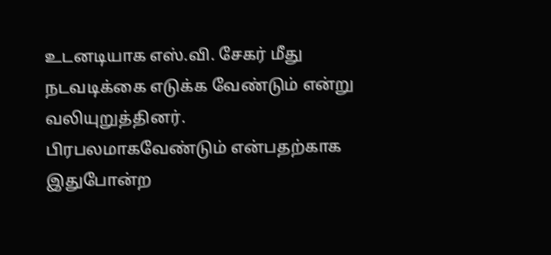உடனடியாக எஸ்.வி. சேகர் மீது நடவடிக்கை எடுக்க வேண்டும் என்று வலியுறுத்தினர். பிரபலமாகவேண்டும் என்பதற்காக இதுபோன்ற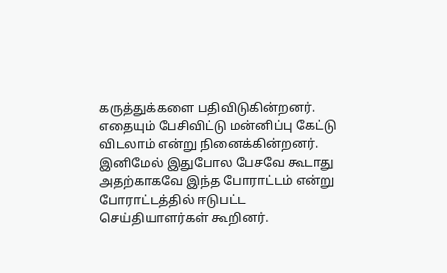கருத்துக்களை பதிவிடுகின்றனர். எதையும் பேசிவிட்டு மன்னிப்பு கேட்டு விடலாம் என்று நினைக்கின்றனர். இனிமேல் இதுபோல பேசவே கூடாது அதற்காகவே இந்த போராட்டம் என்று போராட்டத்தில் ஈடுபட்ட செய்தியாளர்கள் கூறினர்.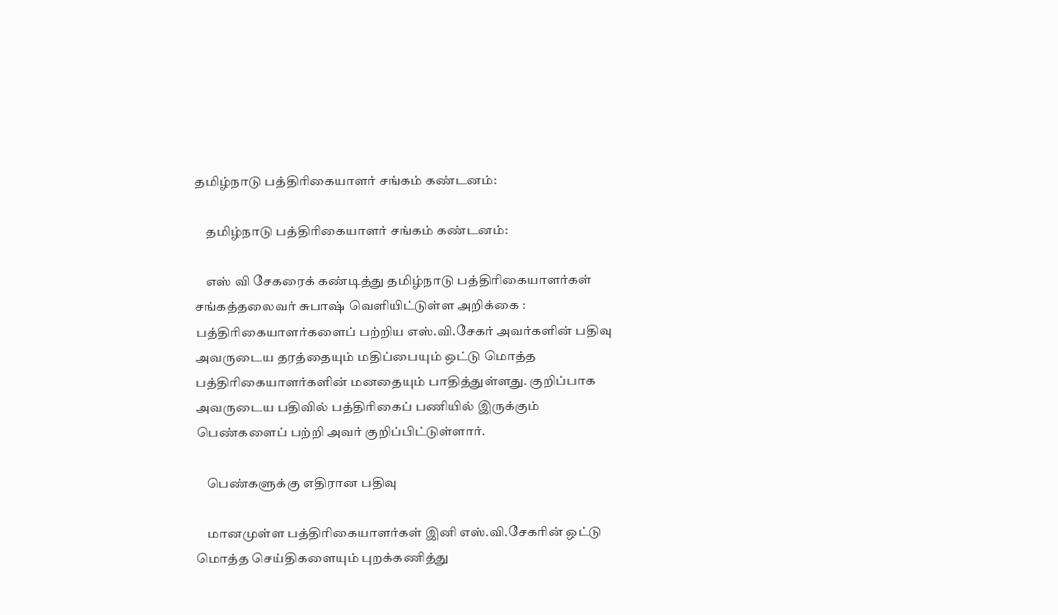தமிழ்நாடு பத்திரிகையாளர் சங்கம் கண்டனம்:

    தமிழ்நாடு பத்திரிகையாளர் சங்கம் கண்டனம்:

    எஸ் வி சேகரைக் கண்டித்து தமிழ்நாடு பத்திரிகையாளர்கள் சங்கத்தலைவர் சுபாஷ் வெளியிட்டுள்ள அறிக்கை : பத்திரிகையாளர்களைப் பற்றிய எஸ்.வி.சேகர் அவர்களின் பதிவு அவருடைய தரத்தையும் மதிப்பையும் ஒட்டு மொத்த பத்திரிகையாளர்களின் மனதையும் பாதித்துள்ளது. குறிப்பாக அவருடைய பதிவில் பத்திரிகைப் பணியில் இருக்கும் பெண்களைப் பற்றி அவர் குறிப்பிட்டுள்ளார்.

    பெண்களுக்கு எதிரான பதிவு

    மானமுள்ள பத்திரிகையாளர்கள் இனி எஸ்.வி.சேகரின் ஒட்டு மொத்த செய்திகளையும் புறக்கணித்து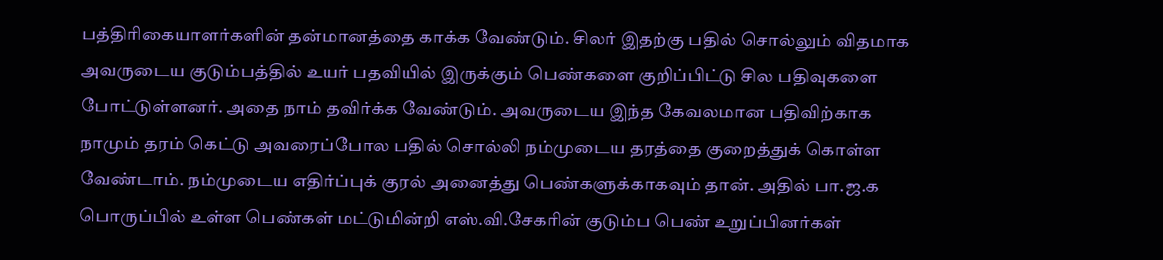பத்திரிகையாளர்களின் தன்மானத்தை காக்க வேண்டும். சிலர் இதற்கு பதில் சொல்லும் விதமாக அவருடைய குடும்பத்தில் உயர் பதவியில் இருக்கும் பெண்களை குறிப்பிட்டு சில பதிவுகளை போட்டுள்ளனர். அதை நாம் தவிர்க்க வேண்டும். அவருடைய இந்த கேவலமான பதிவிற்காக நாமும் தரம் கெட்டு அவரைப்போல பதில் சொல்லி நம்முடைய தரத்தை குறைத்துக் கொள்ள வேண்டாம். நம்முடைய எதிர்ப்புக் குரல் அனைத்து பெண்களுக்காகவும் தான். அதில் பா.ஜ.க பொருப்பில் உள்ள பெண்கள் மட்டுமின்றி எஸ்.வி.சேகரின் குடும்ப பெண் உறுப்பினர்கள்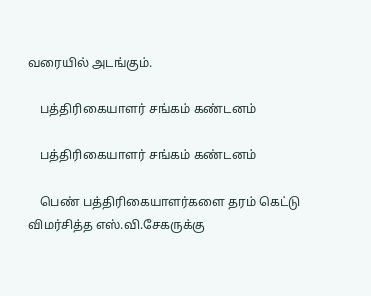வரையில் அடங்கும்.

    பத்திரிகையாளர் சங்கம் கண்டனம்

    பத்திரிகையாளர் சங்கம் கண்டனம்

    பெண் பத்திரிகையாளர்களை தரம் கெட்டு விமர்சித்த எஸ்.வி.சேகருக்கு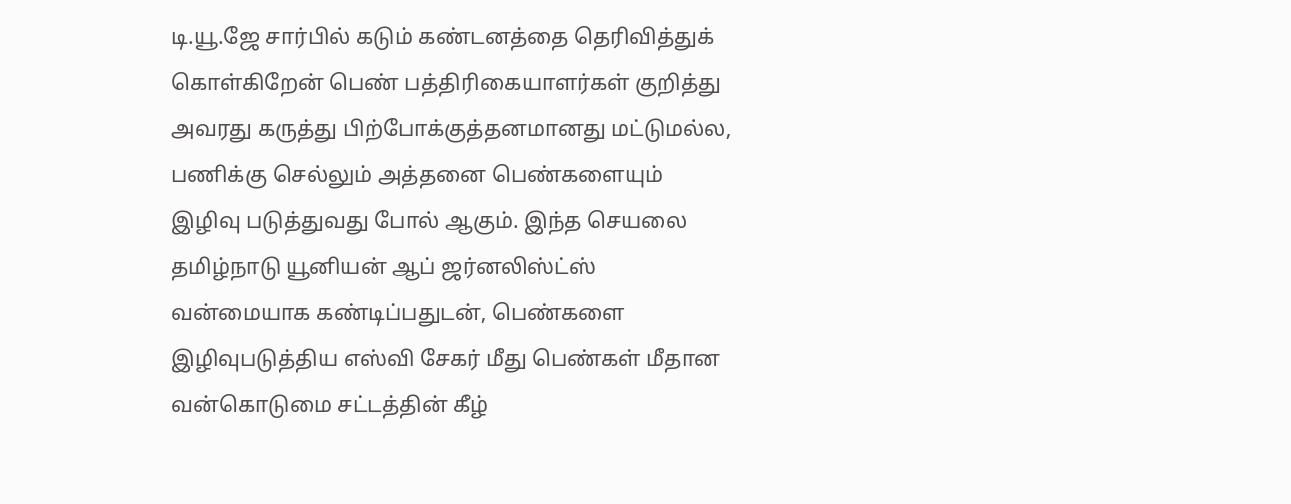டி.யூ.ஜே சார்பில் கடும் கண்டனத்தை தெரிவித்துக் கொள்கிறேன் பெண் பத்திரிகையாளர்கள் குறித்து அவரது கருத்து பிற்போக்குத்தனமானது மட்டுமல்ல, பணிக்கு செல்லும் அத்தனை பெண்களையும் இழிவு படுத்துவது போல் ஆகும். இந்த செயலை தமிழ்நாடு யூனியன் ஆப் ஜர்னலிஸ்ட்ஸ் வன்மையாக கண்டிப்பதுடன், பெண்களை இழிவுபடுத்திய எஸ்வி சேகர் மீது பெண்கள் மீதான வன்கொடுமை சட்டத்தின் கீழ்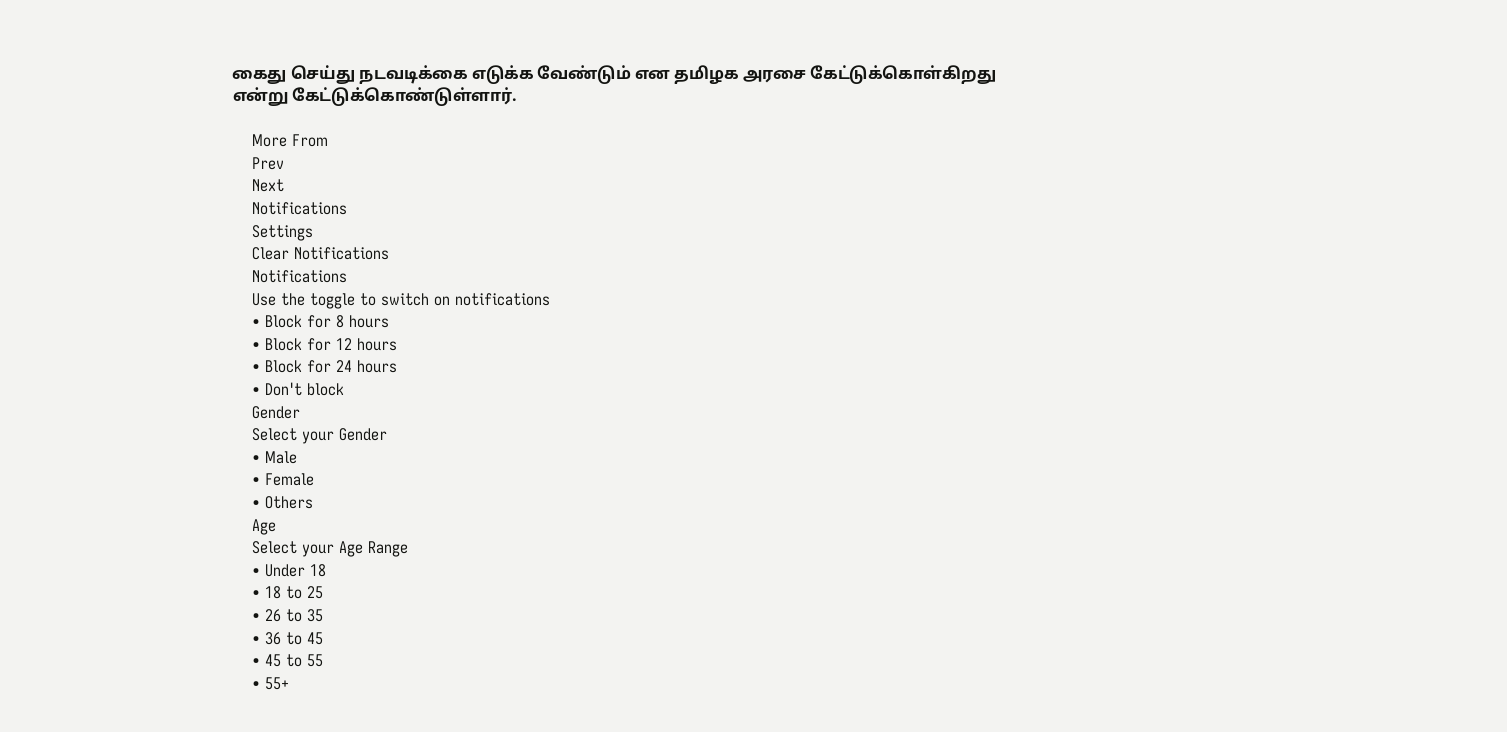கைது செய்து நடவடிக்கை எடுக்க வேண்டும் என தமிழக அரசை கேட்டுக்கொள்கிறது என்று கேட்டுக்கொண்டுள்ளார்.

    More From
    Prev
    Next
    Notifications
    Settings
    Clear Notifications
    Notifications
    Use the toggle to switch on notifications
    • Block for 8 hours
    • Block for 12 hours
    • Block for 24 hours
    • Don't block
    Gender
    Select your Gender
    • Male
    • Female
    • Others
    Age
    Select your Age Range
    • Under 18
    • 18 to 25
    • 26 to 35
    • 36 to 45
    • 45 to 55
    • 55+